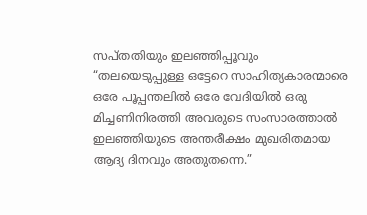സപ്തതിയും ഇലഞ്ഞിപ്പൂവും
“തലയെടുപ്പുള്ള ഒട്ടേറെ സാഹിത്യകാരന്മാരെ ഒരേ പൂപ്പന്തലിൽ ഒരേ വേദിയിൽ ഒരു മിച്ചണിനിരത്തി അവരുടെ സംസാരത്താൽ ഇലഞ്ഞിയുടെ അന്തരീക്ഷം മുഖരിതമായ ആദ്യ ദിനവും അതുതന്നെ.”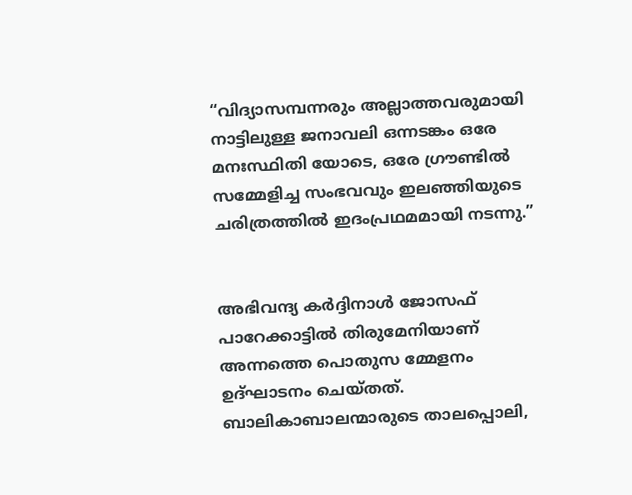“വിദ്യാസമ്പന്നരും അല്ലാത്തവരുമായി നാട്ടിലുള്ള ജനാവലി ഒന്നടങ്കം ഒരേ മനഃസ്ഥിതി യോടെ, ഒരേ ഗ്രൗണ്ടിൽ സമ്മേളിച്ച സംഭവവും ഇലഞ്ഞിയുടെ ചരിത്രത്തിൽ ഇദംപ്രഥമമായി നടന്നു.”


അഭിവന്ദ്യ കർദ്ദിനാൾ ജോസഫ് പാറേക്കാട്ടിൽ തിരുമേനിയാണ് അന്നത്തെ പൊതുസ മ്മേളനം ഉദ്ഘാടനം ചെയ്തത്. ബാലികാബാലന്മാരുടെ താലപ്പൊലി,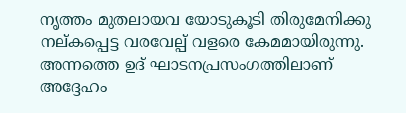നൃത്തം മുതലായവ യോടുകൂടി തിരുമേനിക്കു നല്കപ്പെട്ട വരവേല്പ് വളരെ കേമമായിരുന്നു. അന്നത്തെ ഉദ് ഘാടനപ്രസംഗത്തിലാണ് അദ്ദേഹം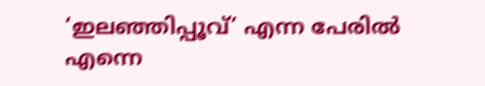‘ഇലഞ്ഞിപ്പൂവ്’ എന്ന പേരിൽ എന്നെ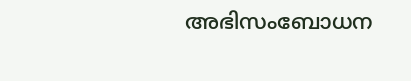അഭിസംബോധന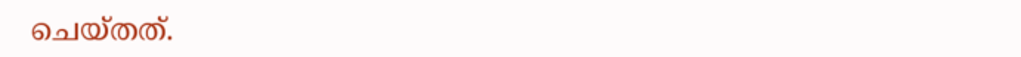ചെയ്തത്.